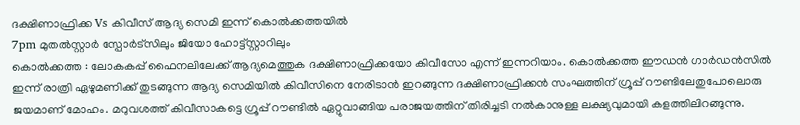ദക്ഷിണാഫ്രിക്ക Vs കിവീസ് ആദ്യ സെമി ഇന്ന് കൊൽക്കത്തയിൽ
7pm മുതൽസ്റ്റാർ സ്പോർട്സിലും ജിയോ ഹോട്ട്സ്റ്റാറിലും
കൊൽക്കത്ത : ലോകകപ്പ് ഫൈനലിലേക്ക് ആദ്യമെത്തുക ദക്ഷിണാഫ്രിക്കയോ കിവീസോ എന്ന് ഇന്നറിയാം. കൊൽക്കത്ത ഈഡൻ ഗാർഡൻസിൽ ഇന്ന് രാത്രി ഏഴുമണിക്ക് തുടങ്ങുന്ന ആദ്യ സെമിയിൽ കിവീസിനെ നേരിടാൻ ഇറങ്ങുന്ന ദക്ഷിണാഫ്രിക്കൻ സംഘത്തിന് ഗ്രൂപ്പ് റൗണ്ടിലേതുപോലൊരു ജയമാണ് മോഹം. മറുവശത്ത് കിവീസാകട്ടെ ഗ്രൂപ്പ് റൗണ്ടിൽ ഏറ്റുവാങ്ങിയ പരാജയത്തിന് തിരിച്ചടി നൽകാനുള്ള ലക്ഷ്യവുമായി കളത്തിലിറങ്ങുന്നു.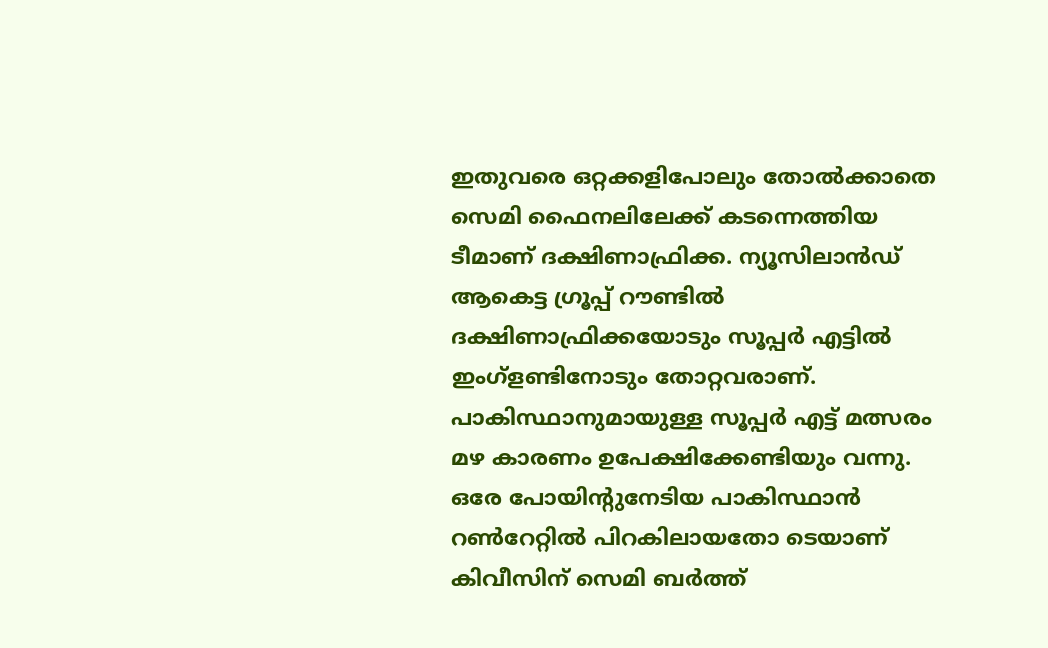ഇതുവരെ ഒറ്റക്കളിപോലും തോൽക്കാതെ സെമി ഫൈനലിലേക്ക് കടന്നെത്തിയ ടീമാണ് ദക്ഷിണാഫ്രിക്ക. ന്യൂസിലാൻഡ് ആകെട്ട ഗ്രൂപ്പ് റൗണ്ടിൽ ദക്ഷിണാഫ്രിക്കയോടും സൂപ്പർ എട്ടിൽ ഇംഗ്ളണ്ടിനോടും തോറ്റവരാണ്. പാകിസ്ഥാനുമായുള്ള സൂപ്പർ എട്ട് മത്സരം മഴ കാരണം ഉപേക്ഷിക്കേണ്ടിയും വന്നു. ഒരേ പോയിന്റുനേടിയ പാകിസ്ഥാൻ റൺറേറ്റിൽ പിറകിലായതോ ടെയാണ് കിവീസിന് സെമി ബർത്ത്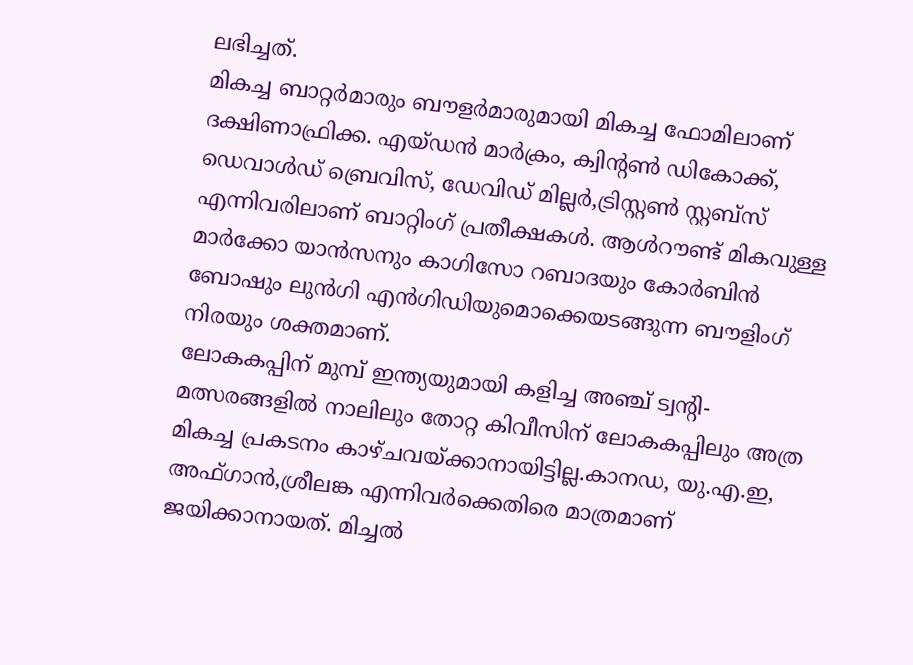ലഭിച്ചത്.
മികച്ച ബാറ്റർമാരും ബൗളർമാരുമായി മികച്ച ഫോമിലാണ് ദക്ഷിണാഫ്രിക്ക. എയ്ഡൻ മാർക്രം, ക്വിന്റൺ ഡികോക്ക്, ഡെവാൾഡ് ബ്രെവിസ്, ഡേവിഡ് മില്ലർ,ട്രിസ്റ്റൺ സ്റ്റബ്സ് എന്നിവരിലാണ് ബാറ്റിംഗ് പ്രതീക്ഷകൾ. ആൾറൗണ്ട് മികവുള്ള മാർക്കോ യാൻസനും കാഗിസോ റബാദയും കോർബിൻ ബോഷും ലുൻഗി എൻഗിഡിയുമൊക്കെയടങ്ങുന്ന ബൗളിംഗ് നിരയും ശക്തമാണ്.
ലോകകപ്പിന് മുമ്പ് ഇന്ത്യയുമായി കളിച്ച അഞ്ച് ട്വന്റി- മത്സരങ്ങളിൽ നാലിലും തോറ്റ കിവീസിന് ലോകകപ്പിലും അത്ര മികച്ച പ്രകടനം കാഴ്ചവയ്ക്കാനായിട്ടില്ല.കാനഡ, യു.എ.ഇ, അഫ്ഗാൻ,ശ്രീലങ്ക എന്നിവർക്കെതിരെ മാത്രമാണ് ജയിക്കാനായത്. മിച്ചൽ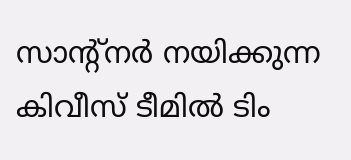സാന്റ്നർ നയിക്കുന്ന കിവീസ് ടീമിൽ ടിം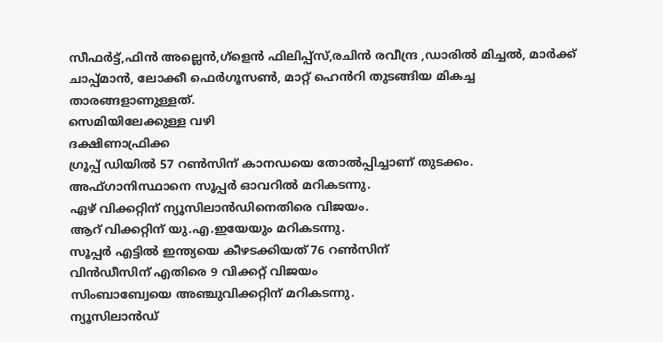സീഫർട്ട്,ഫിൻ അല്ലെൻ,ഗ്ളെൻ ഫിലിപ്പ്സ്,രചിൻ രവീന്ദ്ര ,ഡാരിൽ മിച്ചൽ, മാർക്ക് ചാപ്പ്മാൻ, ലോക്കീ ഫെർഗൂസൺ, മാറ്റ് ഹെൻറി തുടങ്ങിയ മികച്ച താരങ്ങളാണുള്ളത്.
സെമിയിലേക്കുള്ള വഴി
ദക്ഷിണാഫ്രിക്ക
ഗ്രൂപ്പ് ഡിയിൽ 57 റൺസിന് കാനഡയെ തോൽപ്പിച്ചാണ് തുടക്കം.
അഫ്ഗാനിസ്ഥാനെ സൂപ്പർ ഓവറിൽ മറികടന്നു.
ഏഴ് വിക്കറ്റിന് ന്യൂസിലാൻഡിനെതിരെ വിജയം.
ആറ് വിക്കറ്റിന് യു.എ.ഇയേയും മറികടന്നു.
സൂപ്പർ എട്ടിൽ ഇന്ത്യയെ കീഴടക്കിയത് 76 റൺസിന്
വിൻഡീസിന് എതിരെ 9 വിക്കറ്റ് വിജയം
സിംബാബ്വേയെ അഞ്ചുവിക്കറ്റിന് മറികടന്നു.
ന്യൂസിലാൻഡ്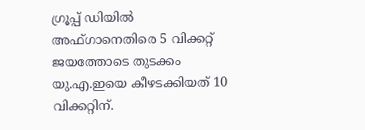ഗ്രൂപ്പ് ഡിയിൽ അഫ്ഗാനെതിരെ 5 വിക്കറ്റ് ജയത്തോടെ തുടക്കം
യു.എ.ഇയെ കീഴടക്കിയത് 10 വിക്കറ്റിന്.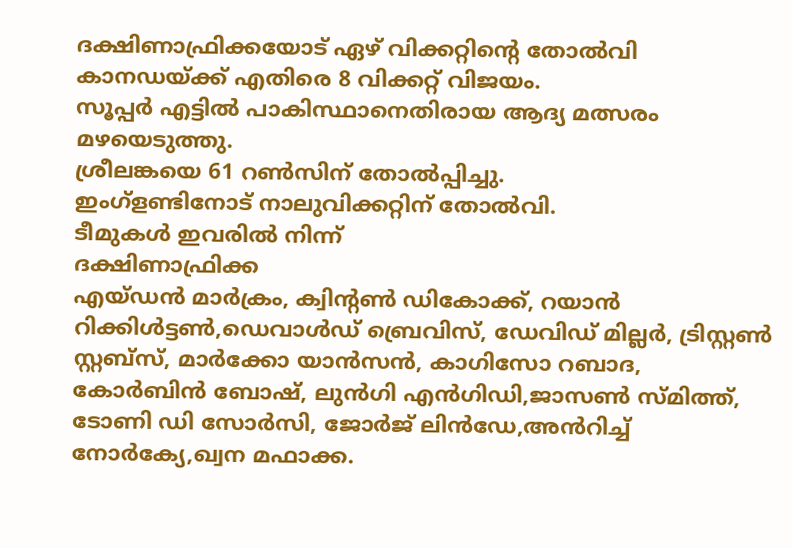ദക്ഷിണാഫ്രിക്കയോട് ഏഴ് വിക്കറ്റിന്റെ തോൽവി
കാനഡയ്ക്ക് എതിരെ 8 വിക്കറ്റ് വിജയം.
സൂപ്പർ എട്ടിൽ പാകിസ്ഥാനെതിരായ ആദ്യ മത്സരം മഴയെടുത്തു.
ശ്രീലങ്കയെ 61 റൺസിന് തോൽപ്പിച്ചു.
ഇംഗ്ളണ്ടിനോട് നാലുവിക്കറ്റിന് തോൽവി.
ടീമുകൾ ഇവരിൽ നിന്ന്
ദക്ഷിണാഫ്രിക്ക
എയ്ഡൻ മാർക്രം, ക്വിന്റൺ ഡികോക്ക്, റയാൻ റിക്കിൾട്ടൺ,ഡെവാൾഡ് ബ്രെവിസ്, ഡേവിഡ് മില്ലർ, ട്രിസ്റ്റൺ സ്റ്റബ്സ്, മാർക്കോ യാൻസൻ, കാഗിസോ റബാദ, കോർബിൻ ബോഷ്, ലുൻഗി എൻഗിഡി,ജാസൺ സ്മിത്ത്, ടോണി ഡി സോർസി, ജോർജ് ലിൻഡേ,അൻറിച്ച് നോർക്യേ,ഖ്വന മഫാക്ക.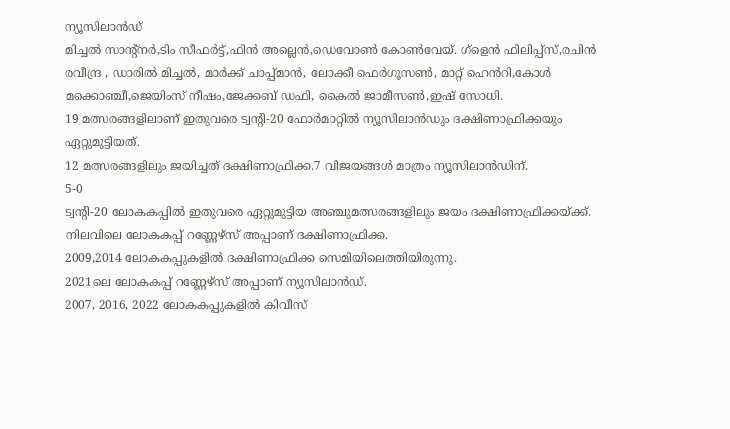ന്യൂസിലാൻഡ്
മിച്ചൽ സാന്റ്നർ,ടിം സീഫർട്ട്,ഫിൻ അല്ലെൻ,ഡെവോൺ കോൺവേയ്. ഗ്ളെൻ ഫിലിപ്പ്സ്,രചിൻ രവീന്ദ്ര , ഡാരിൽ മിച്ചൽ, മാർക്ക് ചാപ്പ്മാൻ, ലോക്കീ ഫെർഗൂസൺ, മാറ്റ് ഹെൻറി,കോൾ മക്കൊഞ്ചീ,ജെയിംസ് നീഷം,ജേക്കബ് ഡഫി, കൈൽ ജാമീസൺ,ഇഷ് സോധി.
19 മത്സരങ്ങളിലാണ് ഇതുവരെ ട്വന്റി-20 ഫോർമാറ്റിൽ ന്യൂസിലാൻഡും ദക്ഷിണാഫ്രിക്കയും ഏറ്റുമുട്ടിയത്.
12 മത്സരങ്ങളിലും ജയിച്ചത് ദക്ഷിണാഫ്രിക്ക.7 വിജയങ്ങൾ മാത്രം ന്യൂസിലാൻഡിന്.
5-0
ട്വന്റി-20 ലോകകപ്പിൽ ഇതുവരെ ഏറ്റുമുട്ടിയ അഞ്ചുമത്സരങ്ങളിലും ജയം ദക്ഷിണാഫ്രിക്കയ്ക്ക്.
നിലവിലെ ലോകകപ്പ് റണ്ണേഴ്സ് അപ്പാണ് ദക്ഷിണാഫ്രിക്ക.
2009,2014 ലോകകപ്പുകളിൽ ദക്ഷിണാഫ്രിക്ക സെമിയിലെത്തിയിരുന്നു.
2021ലെ ലോകകപ്പ് റണ്ണേഴ്സ് അപ്പാണ് ന്യൂസിലാൻഡ്.
2007, 2016, 2022 ലോകകപ്പുകളിൽ കിവീസ്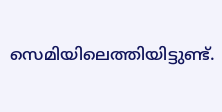സെമിയിലെത്തിയിട്ടുണ്ട്.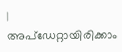|
അപ്ഡേറ്റായിരിക്കാം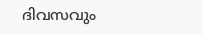ദിവസവും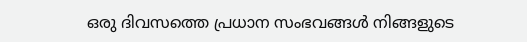ഒരു ദിവസത്തെ പ്രധാന സംഭവങ്ങൾ നിങ്ങളുടെ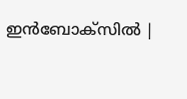ഇൻബോക്സിൽ |